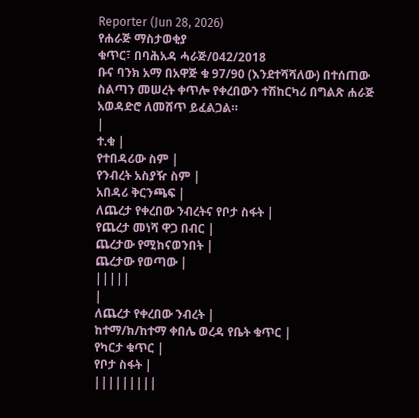Reporter (Jun 28, 2026)
የሐራጅ ማስታወቂያ
ቁጥር፣ በባሕአዳ ሓራጅ/042/2018
ቡና ባንክ አማ በአዋጅ ቁ 97/90 (እንደተሻሻለው) በተሰጠው ስልጣን መሠረት ቀጥሎ የቀረበውን ተሽከርካሪ በግልጽ ሐራጅ አወዳድሮ ለመሸጥ ይፈልጋል።
|
ተ.ቁ |
የተበዳሪው ስም |
የንብረት አስያዥ ስም |
አበዳሪ ቅርንጫፍ |
ለጨረታ የቀረበው ንብረትና የቦታ ስፋት |
የጨረታ መነሻ ዋጋ በብር |
ጨረታው የሚከናወንበት |
ጨረታው የወጣው |
|||||
|
ለጨረታ የቀረበው ንብረት |
ከተማ/ክ/ከተማ ቀበሌ ወረዳ የቤት ቁጥር |
የካርታ ቁጥር |
የቦታ ስፋት |
|||||||||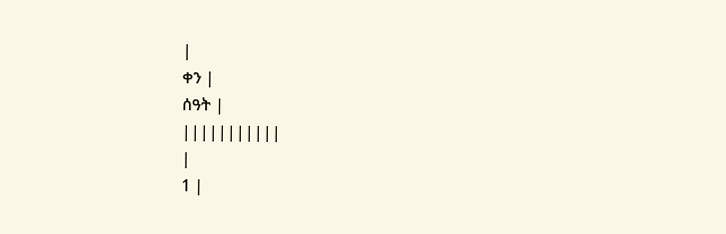|
ቀን |
ሰዓት |
|||||||||||
|
1 |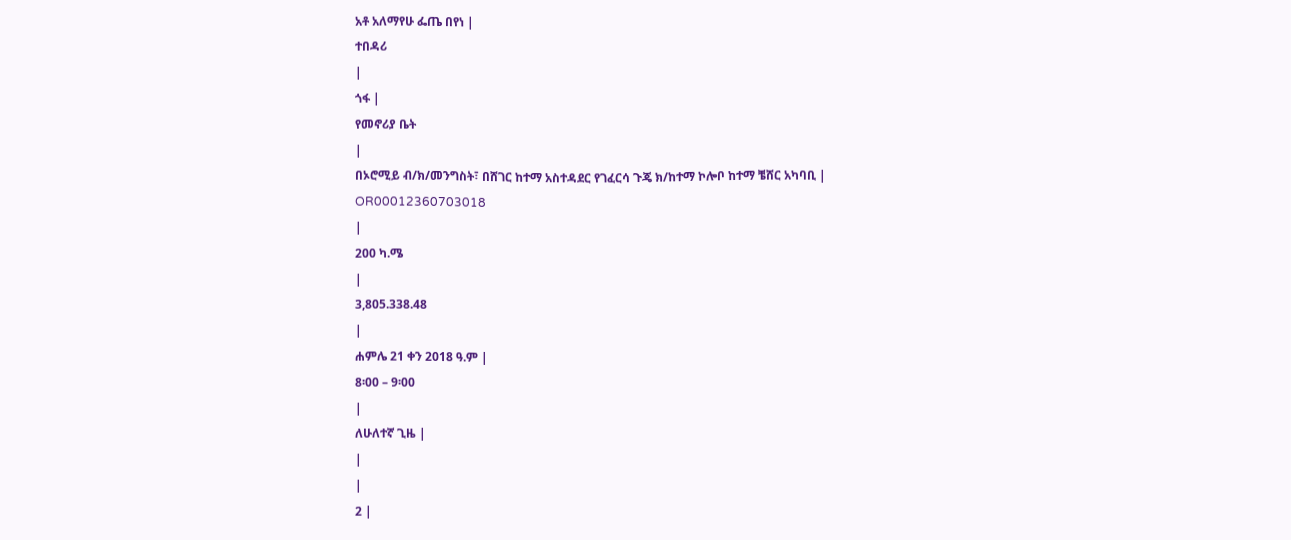አቶ አለማየሁ ፌጤ በየነ |
ተበዳሪ
|
ጎፋ |
የመኖሪያ ቤት
|
በኦሮሚይ ብ/ክ/መንግስት፣ በሸገር ከተማ አስተዳደር የገፈርሳ ጉጄ ክ/ከተማ ኮሎቦ ከተማ ቼሸር አካባቢ |
OR00012360703018
|
200 ካ.ሜ
|
3,805.338.48
|
ሐምሌ 21 ቀን 2018 ዓ.ም |
8፡00 – 9፡00
|
ለሁለተኛ ጊዜ |
|
|
2 |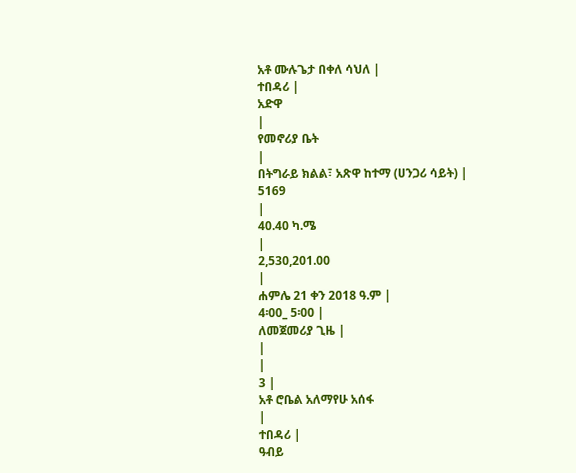አቶ ሙሉጌታ በቀለ ሳህለ |
ተበዳሪ |
አድዋ
|
የመኖሪያ ቤት
|
በትግራይ ክልል፣ አጽዋ ከተማ (ሀንጋሪ ሳይት) |
5169
|
40.40 ካ.ሜ
|
2,530,201.00
|
ሐምሌ 21 ቀን 2018 ዓ.ም |
4፡00_ 5፡00 |
ለመጀመሪያ ጊዜ |
|
|
3 |
አቶ ሮቤል አለማየሁ አሰፋ
|
ተበዳሪ |
ዓብይ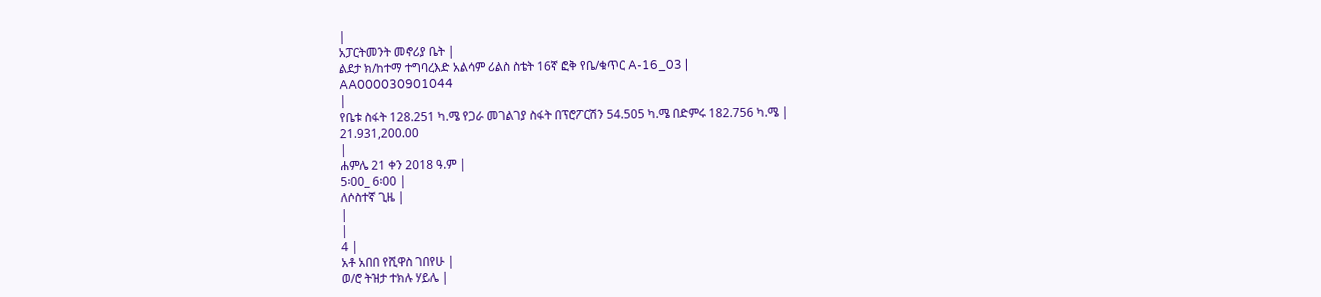|
አፓርትመንት መኖሪያ ቤት |
ልደታ ክ/ከተማ ተግባረእድ አልሳም ሪልስ ስቴት 16ኛ ፎቅ የቤ/ቁጥር A-16_03 |
AA000030901044
|
የቤቱ ስፋት 128.251 ካ.ሜ የጋራ መገልገያ ስፋት በፕሮፖርሽን 54.505 ካ.ሜ በድምሩ 182.756 ካ.ሜ |
21.931,200.00
|
ሐምሌ 21 ቀን 2018 ዓ.ም |
5፡00_ 6፡00 |
ለሶስተኛ ጊዜ |
|
|
4 |
አቶ አበበ የሺዋስ ገበየሁ |
ወ/ሮ ትዝታ ተክሉ ሃይሌ |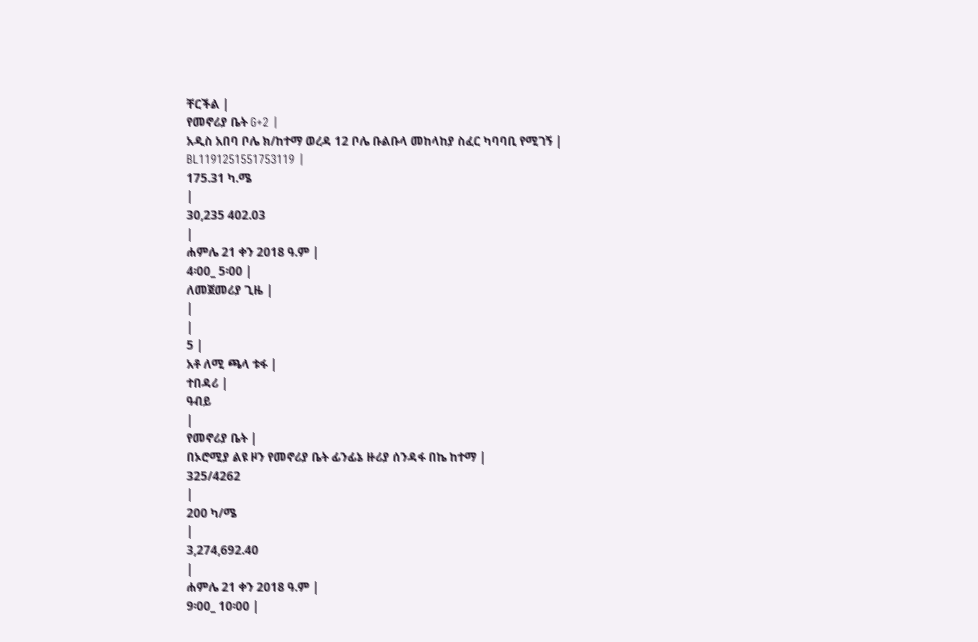ቸርችል |
የመኖሪያ ቤት G+2 |
አዲስ አበባ ቦሌ ክ/ከተማ ወረዳ 12 ቦሌ ቡልቡላ መከላከያ ስፈር ካባባቢ የሚገኝ |
BL1191251551753119 |
175.31 ካ.ሜ
|
30,235 402.03
|
ሐምሌ 21 ቀን 2018 ዓ.ም |
4፡00_ 5፡00 |
ለመጀመሪያ ጊዜ |
|
|
5 |
አቶ ለሚ ጫላ ቱፋ |
ተበዳሪ |
ዓብይ
|
የመኖሪያ ቤት |
በኦሮሚያ ልዩ ዞን የመኖሪያ ቤት ፊንፊኔ ዙሪያ ሰንዳፋ በኬ ከተማ |
325/4262
|
200 ካ/ሜ
|
3,274,692.40
|
ሐምሌ 21 ቀን 2018 ዓ.ም |
9፡00_ 10፡00 |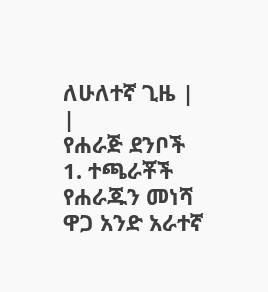ለሁለተኛ ጊዜ |
|
የሐራጅ ደንቦች
1. ተጫራቾች የሐራጁን መነሻ ዋጋ አንድ አራተኛ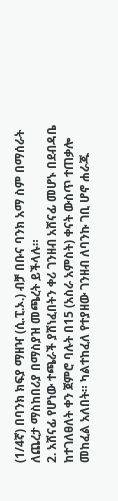(1/4ኛ) በባንክ ክፍያ ማዘዣ (ሲ.ፒ.ኦ.) ብቻ በቡና ባንክ አማ ስም በማሰራት ለጨረታ ማስከበሪያ በማስያዝ መጫረት ይችላሉ።
2. አሸናፊ የሆነው ተጫራች ያሸነፈበትን ቀሪ ገንዘብ አሸናፊ መሆኑ በደብዳቤ ከተገለፀለት ቀን ጀምሮ ባሉት በ15 (አስራ አምስት) ቀናት ውስጥ ተጠቃሎ መከፈል አለበት። ካልተከፈለ የተያዘው ገንዘብ ለባንኩ ገቢ ሆኖ ሐራጁ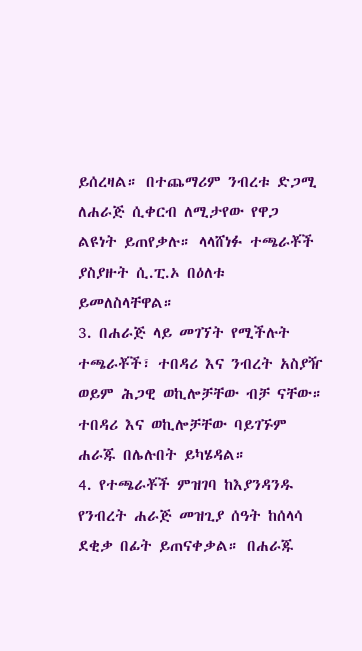ይሰረዛል። በተጨማሪም ንብረቱ ድጋሚ ለሐራጅ ሲቀርብ ለሚታየው የዋጋ ልዩነት ይጠየቃሉ። ላላሸነፉ ተጫራቾች ያስያዙት ሲ.ፒ.ኦ በዕለቱ ይመለስላቸዋል።
3. በሐራጅ ላይ መገኘት የሚችሉት ተጫራቾች፣ ተበዳሪ እና ንብረት አስያዥ ወይም ሕጋዊ ወኪሎቻቸው ብቻ ናቸው። ተበዳሪ እና ወኪሎቻቸው ባይገኙም ሐራጁ በሌሉበት ይካሄዳል።
4. የተጫራቾች ምዝገባ ከእያንዳንዱ የንብረት ሐራጅ መዝጊያ ሰዓት ከሰላሳ ደቂቃ በፊት ይጠናቀቃል። በሐራጁ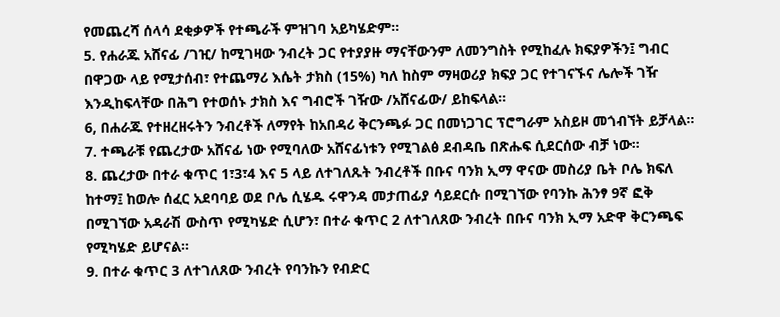የመጨረሻ ሰላሳ ደቂቃዎች የተጫራች ምዝገባ አይካሄድም።
5. የሐራጁ አሸናፊ /ገዢ/ ከሚገዛው ንብረት ጋር የተያያዙ ማናቸውንም ለመንግስት የሚከፈሉ ክፍያዎችን፤ ግብር በዋጋው ላይ የሚታሰብ፣ የተጨማሪ እሴት ታክስ (15%) ካለ ከስም ማዛወሪያ ክፍያ ጋር የተገናኙና ሌሎች ገዥ እንዲከፍላቸው በሕግ የተወሰኑ ታክስ እና ግብሮች ገዥው /አሸናፊው/ ይከፍላል።
6, በሐራጁ የተዘረዘሩትን ንብረቶች ለማየት ከአበዳሪ ቅርንጫፉ ጋር በመነጋገር ፕሮግራም አስይዞ መጎብኘት ይቻላል።
7. ተጫራቹ የጨረታው አሸናፊ ነው የሚባለው አሸናፊነቱን የሚገልፅ ደብዳቤ በጽሑፍ ሲደርሰው ብቻ ነው።
8. ጨረታው በተራ ቁጥር 1፣3፣4 እና 5 ላይ ለተገለጹት ንብረቶች በቡና ባንክ ኢማ ዋናው መስሪያ ቤት ቦሌ ክፍለ ከተማ፤ ከወሎ ሰፈር አደባባይ ወደ ቦሌ ሲሄዱ ሩዋንዳ መታጠፊያ ሳይደርሱ በሚገኘው የባንኩ ሕንፃ 9ኛ ፎቅ በሚገኘው አዳራሽ ውስጥ የሚካሄድ ሲሆን፣ በተራ ቁጥር 2 ለተገለጸው ንብረት በቡና ባንክ ኢማ አድዋ ቅርንጫፍ የሚካሄድ ይሆናል።
9. በተራ ቁጥር 3 ለተገለጸው ንብረት የባንኩን የብድር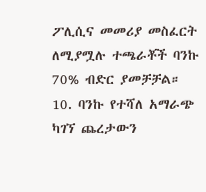ፖሊሲና መመሪያ መስፈርት ለሚያሟሉ ተጫራቾች ባንኩ 70% ብድር ያመቻቻል።
10. ባንኩ የተሻለ አማራጭ ካገኘ ጨረታውን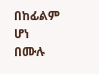በከፊልም ሆነ በሙሉ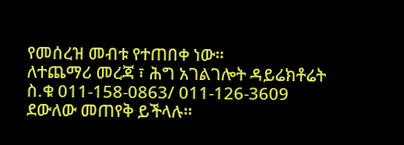የመሰረዝ መብቱ የተጠበቀ ነው።
ለተጨማሪ መረጃ ፣ ሕግ አገልገሎት ዳይሬክቶሬት ስ.ቁ 011-158-0863/ 011-126-3609 ደውለው መጠየቅ ይችላሉ።